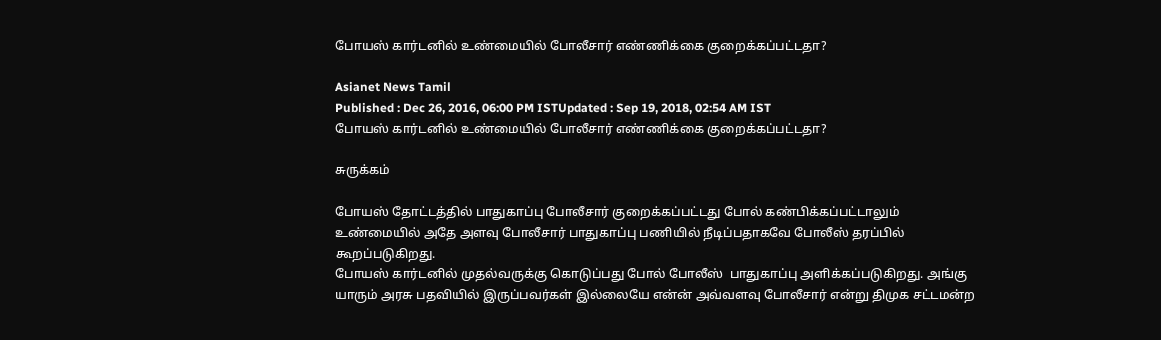போயஸ் கார்டனில் உண்மையில் போலீசார் எண்ணிக்கை குறைக்கப்பட்டதா?

Asianet News Tamil
Published : Dec 26, 2016, 06:00 PM ISTUpdated : Sep 19, 2018, 02:54 AM IST
போயஸ் கார்டனில் உண்மையில் போலீசார் எண்ணிக்கை குறைக்கப்பட்டதா?

சுருக்கம்

போயஸ் தோட்டத்தில் பாதுகாப்பு போலீசார் குறைக்கப்பட்டது போல் கண்பிக்கப்பட்டாலும் உண்மையில் அதே அளவு போலீசார் பாதுகாப்பு பணியில் நீடிப்பதாகவே போலீஸ் தரப்பில் கூறப்படுகிறது.
போயஸ் கார்டனில் முதல்வருக்கு கொடுப்பது போல் போலீஸ்  பாதுகாப்பு அளிக்கப்படுகிறது. அங்கு யாரும் அரசு பதவியில் இருப்பவர்கள் இல்லையே என்ன் அவ்வளவு போலீசார் என்று திமுக சட்டமன்ற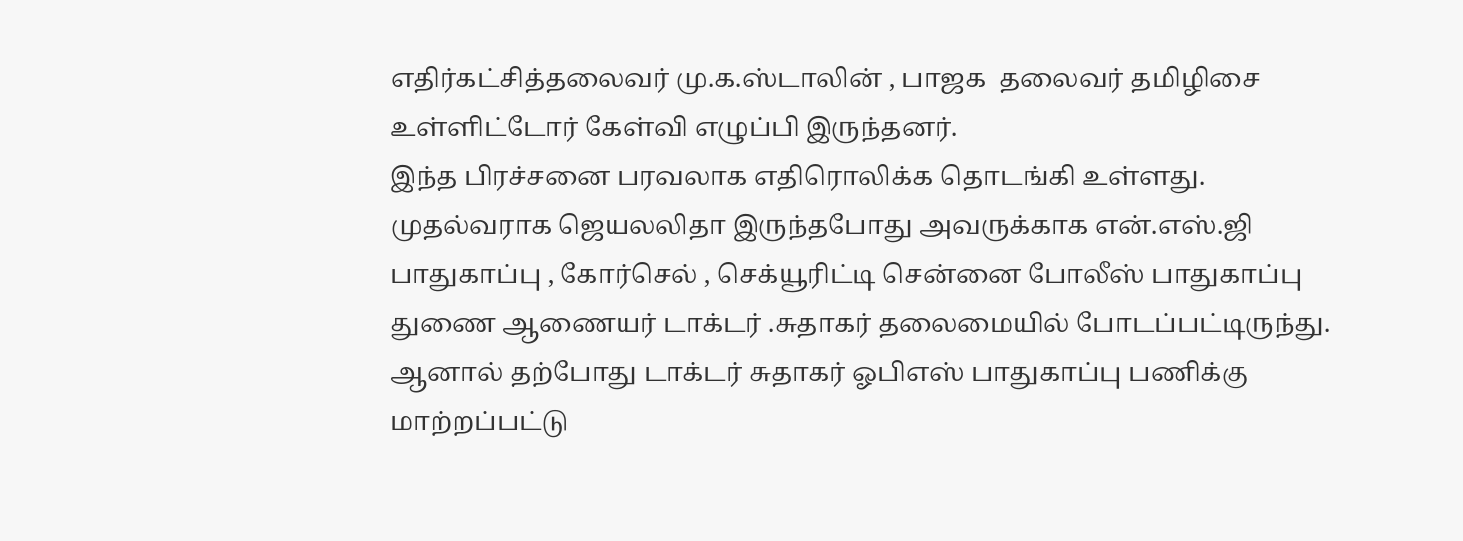எதிர்கட்சித்தலைவர் மு.க.ஸ்டாலின் , பாஜக  தலைவர் தமிழிசை உள்ளிட்டோர் கேள்வி எழுப்பி இருந்தனர்.
இந்த பிரச்சனை பரவலாக எதிரொலிக்க தொடங்கி உள்ளது. முதல்வராக ஜெயலலிதா இருந்தபோது அவருக்காக என்.எஸ்.ஜி பாதுகாப்பு , கோர்செல் , செக்யூரிட்டி சென்னை போலீஸ் பாதுகாப்பு துணை ஆணையர் டாக்டர் .சுதாகர் தலைமையில் போடப்பட்டிருந்து. ஆனால் தற்போது டாக்டர் சுதாகர் ஓபிஎஸ் பாதுகாப்பு பணிக்கு மாற்றப்பட்டு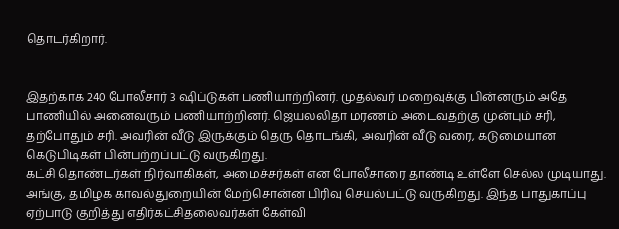தொடர்கிறார்.


இதற்காக 240 போலீசார் 3 ஷிப்டுகள் பணியாற்றினர். முதல்வர் மறைவுக்கு பின்னரும் அதே பாணியில் அனைவரும் பணியாற்றினர். ஜெயலலிதா மரணம் அடைவதற்கு முன்பும் சரி, தற்போதும் சரி. அவரின் வீடு இருக்கும் தெரு தொடங்கி, அவரின் வீடு வரை, கடுமையான கெடுபிடிகள் பின்பற்றப்பட்டு வருகிறது.
கட்சி தொண்டர்கள் நிர்வாகிகள், அமைச்சர்கள் என போலீசாரை தாண்டி உள்ளே செல்ல முடியாது. அங்கு, தமிழக காவல்துறையின் மேற்சொன்ன பிரிவு செயல்பட்டு வருகிறது. இந்த பாதுகாப்பு ஏற்பாடு குறித்து எதிர்கட்சிதலைவர்கள் கேள்வி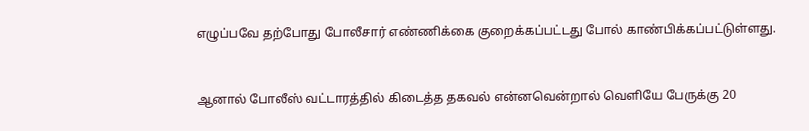எழுப்பவே தற்போது போலீசார் எண்ணிக்கை குறைக்கப்பட்டது போல் காண்பிக்கப்பட்டுள்ளது.


ஆனால் போலீஸ் வட்டாரத்தில் கிடைத்த தகவல் என்னவென்றால் வெளியே பேருக்கு 20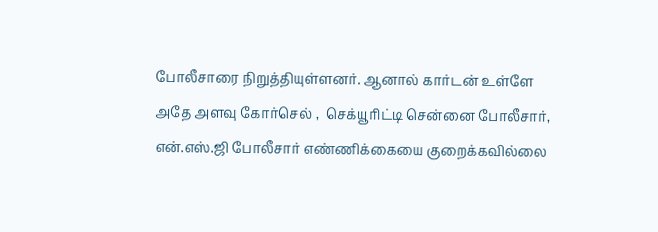போலீசாரை நிறுத்தியுள்ளனர். ஆனால் கார்டன் உள்ளே அதே அளவு கோர்செல் ,  செக்யூரிட்டி சென்னை போலீசார், என்.எஸ்.ஜி போலீசார் எண்ணிக்கையை குறைக்கவில்லை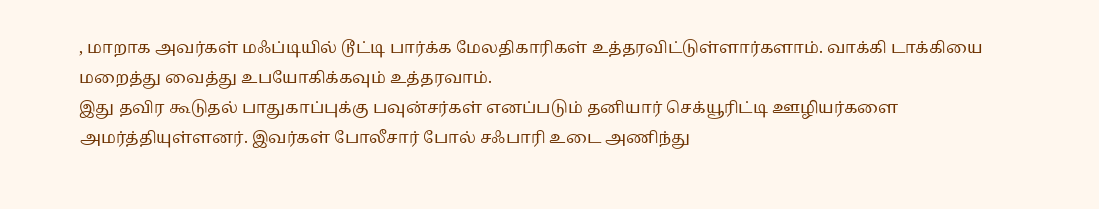, மாறாக அவர்கள் மஃப்டியில் டூட்டி பார்க்க மேலதிகாரிகள் உத்தரவிட்டுள்ளார்களாம். வாக்கி டாக்கியை மறைத்து வைத்து உபயோகிக்கவும் உத்தரவாம்.
இது தவிர கூடுதல் பாதுகாப்புக்கு பவுன்சர்கள் எனப்படும் தனியார் செக்யூரிட்டி ஊழியர்களை அமர்த்தியுள்ளனர். இவர்கள் போலீசார் போல் சஃபாரி உடை அணிந்து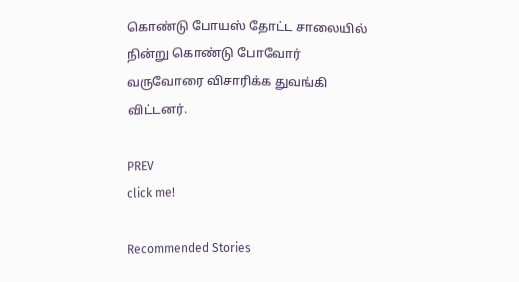கொண்டு போயஸ் தோட்ட சாலையில் நின்று கொண்டு போவோர் வருவோரை விசாரிக்க துவங்கி விட்டனர்.

PREV
click me!

Recommended Stories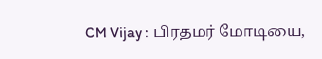CM Vijay : பிரதமர் மோடியை,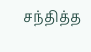சந்தித்த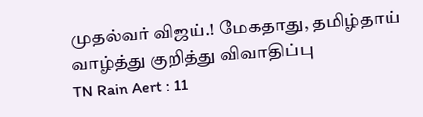முதல்வர் விஜய்.! மேகதாது, தமிழ்தாய் வாழ்த்து குறித்து விவாதிப்பு
TN Rain Aert : 11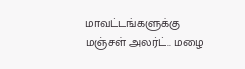மாவட்டங்களுக்கு மஞ்சள் அலர்ட்.. மழை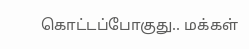கொட்டப்போகுது.. மக்கள்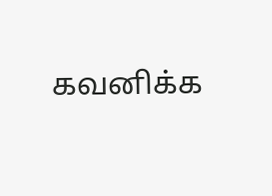கவனிக்க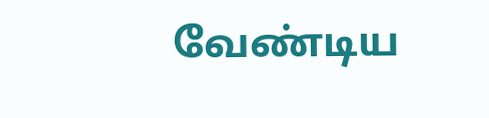வேண்டிய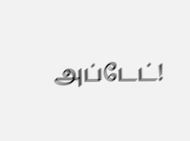அப்டேட்!